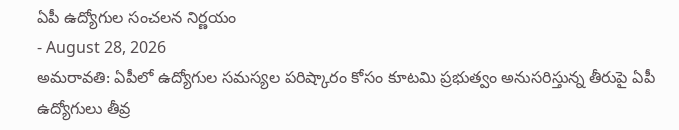ఏపీ ఉద్యోగుల సంచలన నిర్ణయం
- August 28, 2026
అమరావతి: ఏపీలో ఉద్యోగుల సమస్యల పరిష్కారం కోసం కూటమి ప్రభుత్వం అనుసరిస్తున్న తీరుపై ఏపీ ఉద్యోగులు తీవ్ర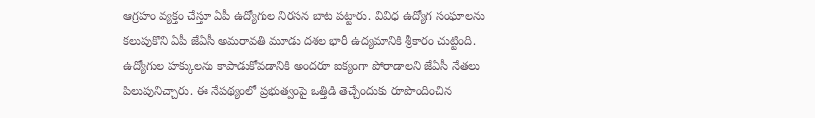ఆగ్రహం వ్యక్తం చేస్తూ ఏపీ ఉద్యోగుల నిరసన బాట పట్టారు. వివిధ ఉద్యోగ సంఘాలను కలుపుకొని ఏపీ జేఏసీ అమరావతి మూడు దశల భారీ ఉద్యమానికి శ్రీకారం చుట్టింది. ఉద్యోగుల హక్కులను కాపాడుకోవడానికి అందరూ ఐక్యంగా పోరాడాలని జేఏసీ నేతలు పిలుపునిచ్చారు. ఈ నేపథ్యంలో ప్రభుత్వంపై ఒత్తిడి తెచ్చేందుకు రూపొందించిన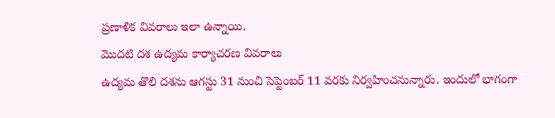ప్రణాళిక వివరాలు ఇలా ఉన్నాయి.
మొదటి దశ ఉద్యమ కార్యాచరణ వివరాలు
ఉద్యమ తొలి దశను ఆగస్టు 31 నుంచి సెప్టెంబర్ 11 వరకు నిర్వహించనున్నారు. ఇందులో భాగంగా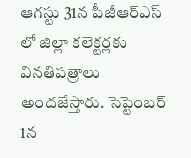ఆగస్టు 31న పీజీఆర్ఎస్ లో జిల్లా కలెక్టర్లకు వినతిపత్రాలు అందజేస్తారు. సెప్టెంబర్ 1న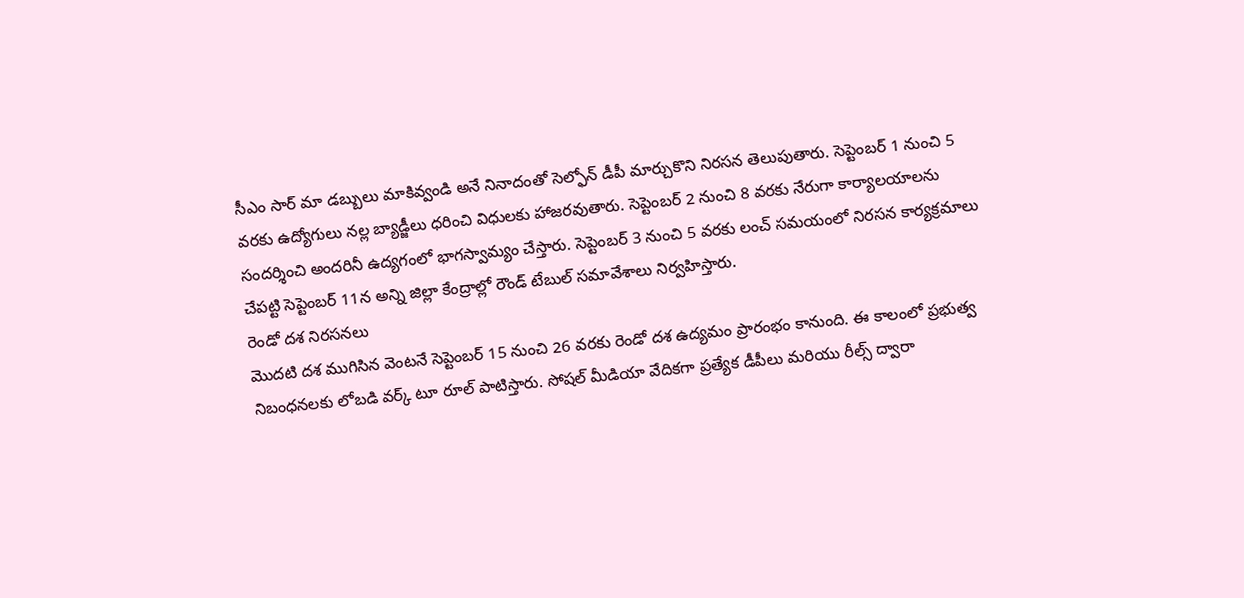సీఎం సార్ మా డబ్బులు మాకివ్వండి అనే నినాదంతో సెల్ఫోన్ డీపీ మార్చుకొని నిరసన తెలుపుతారు. సెప్టెంబర్ 1 నుంచి 5 వరకు ఉద్యోగులు నల్ల బ్యాడ్జీలు ధరించి విధులకు హాజరవుతారు. సెప్టెంబర్ 2 నుంచి 8 వరకు నేరుగా కార్యాలయాలను సందర్శించి అందరినీ ఉద్యగంలో భాగస్వామ్యం చేస్తారు. సెప్టెంబర్ 3 నుంచి 5 వరకు లంచ్ సమయంలో నిరసన కార్యక్రమాలు చేపట్టి సెప్టెంబర్ 11న అన్ని జిల్లా కేంద్రాల్లో రౌండ్ టేబుల్ సమావేశాలు నిర్వహిస్తారు.
రెండో దశ నిరసనలు
మొదటి దశ ముగిసిన వెంటనే సెప్టెంబర్ 15 నుంచి 26 వరకు రెండో దశ ఉద్యమం ప్రారంభం కానుంది. ఈ కాలంలో ప్రభుత్వ నిబంధనలకు లోబడి వర్క్ టూ రూల్ పాటిస్తారు. సోషల్ మీడియా వేదికగా ప్రత్యేక డీపీలు మరియు రీల్స్ ద్వారా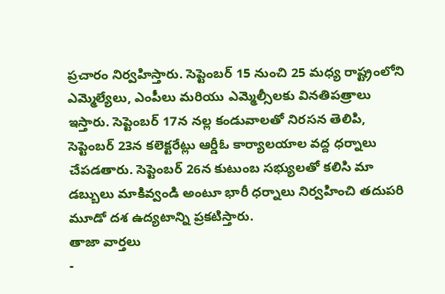ప్రచారం నిర్వహిస్తారు. సెప్టెంబర్ 15 నుంచి 25 మధ్య రాష్ట్రంలోని ఎమ్మెల్యేలు, ఎంపీలు మరియు ఎమ్మెల్సీలకు వినతిపత్రాలు ఇస్తారు. సెప్టెంబర్ 17న నల్ల కండువాలతో నిరసన తెలిపి, సెప్టెంబర్ 23న కలెక్టరేట్లు ఆర్డీఓ కార్యాలయాల వద్ద ధర్నాలు చేపడతారు. సెప్టెంబర్ 26న కుటుంబ సభ్యులతో కలిసి మా డబ్బులు మాకివ్వండి అంటూ భారీ ధర్నాలు నిర్వహించి తదుపరి మూడో దశ ఉద్యటాన్ని ప్రకటిస్తారు.
తాజా వార్తలు
-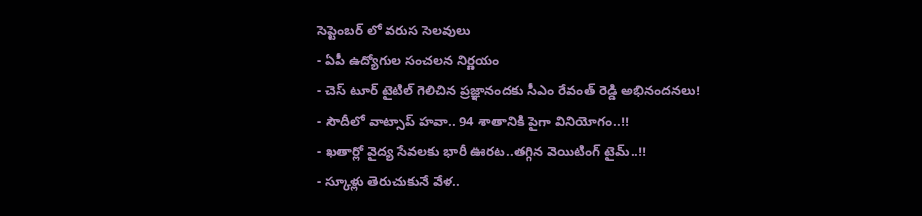సెప్టెంబర్ లో వరుస సెలవులు
- ఏపీ ఉద్యోగుల సంచలన నిర్ణయం
- చెస్ టూర్ టైటిల్ గెలిచిన ప్రజ్ఞానందకు సీఎం రేవంత్ రెడ్డి అభినందనలు!
- సౌదీలో వాట్సాప్ హవా.. 94 శాతానికి పైగా వినియోగం..!!
- ఖతార్లో వైద్య సేవలకు భారీ ఊరట..తగ్గిన వెయిటింగ్ టైమ్..!!
- స్కూళ్లు తెరుచుకునే వేళ..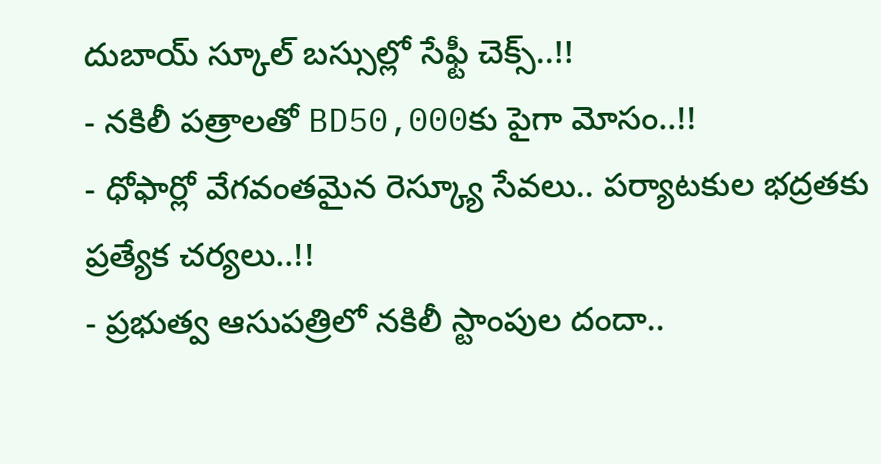దుబాయ్ స్కూల్ బస్సుల్లో సేఫ్టీ చెక్స్..!!
- నకిలీ పత్రాలతో BD50,000కు పైగా మోసం..!!
- ధోఫార్లో వేగవంతమైన రెస్క్యూ సేవలు.. పర్యాటకుల భద్రతకు ప్రత్యేక చర్యలు..!!
- ప్రభుత్వ ఆసుపత్రిలో నకిలీ స్టాంపుల దందా..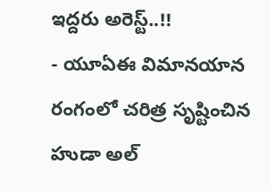ఇద్దరు అరెస్ట్..!!
- యూఏఈ విమానయాన రంగంలో చరిత్ర సృష్టించిన హుడా అల్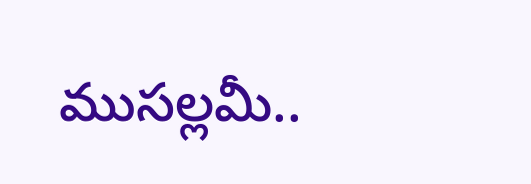ముసల్లమీ..